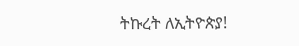ትኩረት ለኢትዮጵያ!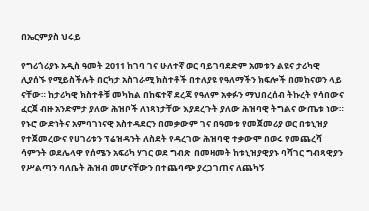በኤርምያስ ህሩይ

የግሪጎሪያኑ አዲስ ዓመት 2011 ከገባ ገና ሁለተኛ ወር ባይገባደድም አመቱን ልዩና ታሪካዊ ሊያሰኙ የሚይስችሉት በርካታ አስገራሚ ክስተቶች በተለያዩ የዓለማችን ክፍሎች በመከናወን ላይ ናቸው። ከታሪካዊ ክስተቶቹ መካከል በከፍተኛ ደረጃ የዓለም አቀፉን ማህበረሰብ ትኩረት የሳበውና ፈርጀ ብዙ አንድምታ ያለው ሕዝቦች ለነጻነታቸው እያደረጉት ያለው ሕዝባዊ ትግልና ውጤቱ ነው። የኑሮ ውድነትና አምባገነናዊ አስተዳደርን በመቃውም ገና በዓመቱ የመጀመሪያ ወር በቱኒዝያ የተጀመረውና የሀገሪቱን ፕሬዝዳንት ለስደት የዳረገው ሕዝባዊ ተቃውሞ በወሩ የመጨረሻ ሳምንት ወደሌላዋ የሰሜን አፍሪካ ሃገር ወደ ግብጽ  በመዛመት ከቱኒዝያዊያኑ ባሻገር ግብጻዊያን የሥልጣን ባለቤት ሕዝብ መሆናቸውን በተጨባጭ ያረጋገጠና ለጨካኝ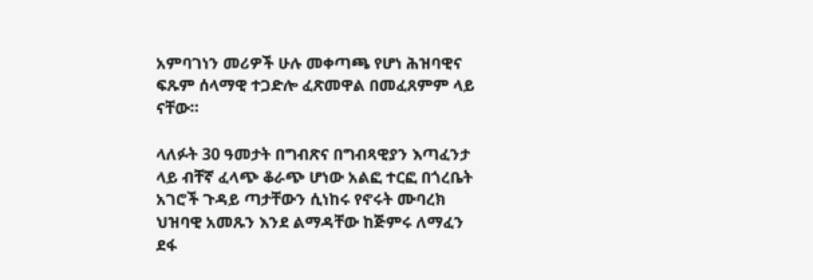አምባገነን መሪዎች ሁሉ መቀጣጫ የሆነ ሕዝባዊና ፍጹም ሰላማዊ ተጋድሎ ፈጽመዋል በመፈጸምም ላይ ናቸው።

ላለፉት 30 ዓመታት በግብጽና በግብጻዊያን እጣፈንታ ላይ ብቸኛ ፈላጭ ቆራጭ ሆነው አልፎ ተርፎ በጎረቤት አገሮች ጉዳይ ጣታቸውን ሲነከሩ የኖሩት ሙባረክ ህዝባዊ አመጹን እንደ ልማዳቸው ከጅምሩ ለማፈን ደፋ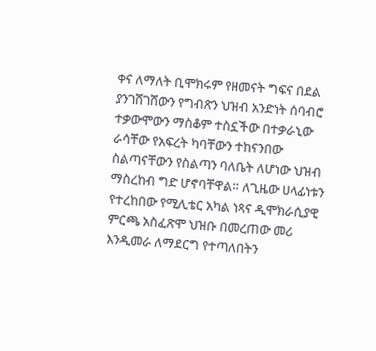ቀና ለማለት ቢሞክሩም የዘመናት ግፍና በደል ያንገሸገሸውን የግብጽን ህዝብ አንድነት ሰባብሮ ተቃውሞውን ማስቆም ተስኗችው በተቃራኒው ራሳቸው የአፍረት ካባቸውን ተከናንበው ስልጣናቸውን የስልጣን ባለቤት ለሆነው ህዝብ ማስረከብ ግድ ሆኖባቸዋል። ለጊዜው ሀላፊነቱን የተረከበው የሚሊቴር አካል ነጻና ዲሞክራሲያዊ ምርጫ አስፈጽሞ ህዝቡ በመረጠው መሪ እንዲመራ ለማደርግ የተጣለበትን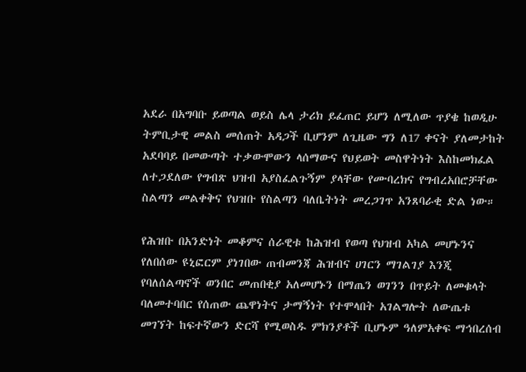አደራ በአግባቡ ይወጣል ወይስ ሌላ ታሪክ ይፈጠር ይሆን ለሚለው ጥያቄ ከወዲሁ ትምቢታዊ መልስ መሰጠት አዳጋች ቢሆንም ለጊዜው ግን ለ17 ቀናት ያለመታከት አደባባይ በመውጣት ተቃውሞውን ላሰማውና የህይወት መስዋትነት እስከመክፈል ለተጋደለው የግብጽ ህዝብ አያስፈልጉኝም ያላቸው የሙባረክና የግብረአበሮቻቸው ስልጣን መልቀቅና የህዝቡ የስልጣን ባለቤትነት መረጋገጥ አንጸባራቂ ድል ነው።

የሕዝቡ በአንድነት መቆምና ሰራዊቱ ከሕዝብ የወጣ የህዝብ አካል መሆኑንና የለበሰው ዩኒፎርም ያነገበው ጠብመንጃ ሕዝብና ሀገርን ማገልገያ እንጂ የባለሰልጣኖች ወንበር መጠበቂያ አለመሆኑን በማጤን ወገንን በጥይት ለመቁላት ባለመተባበር የሰጠው ጨዋነትና ታማኝነት የተሞላበት አገልግሎት ለውጤቱ መገኘት ከፍተኛውን ድርሻ የሚወስዱ ምክንያቶች ቢሆኑም ዓለምአቀፍ ማኅበረሰብ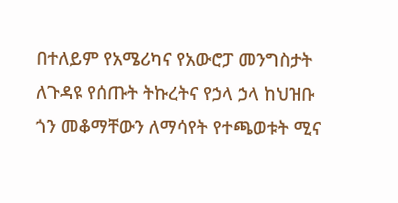በተለይም የአሜሪካና የአውሮፓ መንግስታት ለጉዳዩ የሰጡት ትኩረትና የኃላ ኃላ ከህዝቡ ጎን መቆማቸውን ለማሳየት የተጫወቱት ሚና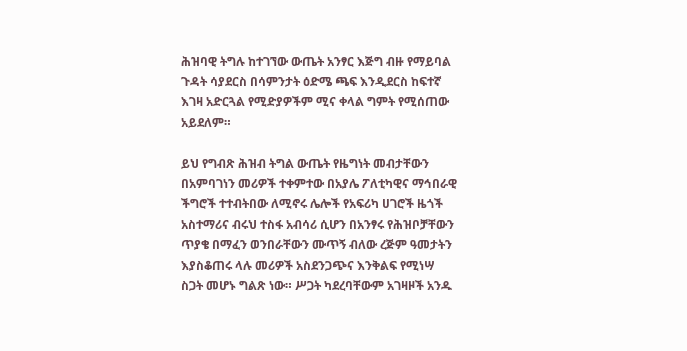ሕዝባዊ ትግሉ ከተገኘው ውጤት አንፃር እጅግ ብዙ የማይባል ጉዳት ሳያደርስ በሳምንታት ዕድሜ ጫፍ እንዲደርስ ከፍተኛ እገዛ አድርጓል የሚድያዎችም ሚና ቀላል ግምት የሚሰጠው አይደለም።

ይህ የግብጽ ሕዝብ ትግል ውጤት የዜግነት መብታቸውን በአምባገነን መሪዎች ተቀምተው በአያሌ ፖለቲካዊና ማኅበራዊ ችግሮች ተተብትበው ለሚኖሩ ሌሎች የአፍሪካ ሀገሮች ዜጎች አስተማሪና ብሩህ ተስፋ አብሳሪ ሲሆን በአንፃሩ የሕዝቦቻቸውን ጥያቄ በማፈን ወንበራቸውን ሙጥኝ ብለው ረጅም ዓመታትን እያስቆጠሩ ላሉ መሪዎች አስደንጋጭና እንቅልፍ የሚነሣ ስጋት መሆኑ ግልጽ ነው። ሥጋት ካደረባቸውም አገዛዞች አንዱ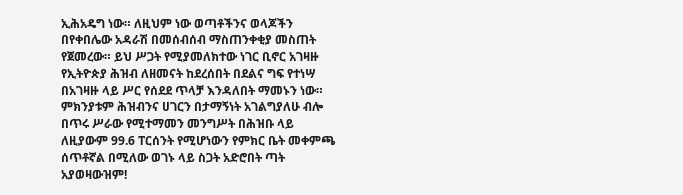ኢሕአዴግ ነው። ለዚህም ነው ወጣቶችንና ወላጆችን በየቀበሌው አዳራሽ በመሰብሰብ ማስጠንቀቂያ መስጠት የጀመረው። ይህ ሥጋት የሚያመለክተው ነገር ቢኖር አገዛዙ የኢትዮጵያ ሕዝብ ለዘመናት ከደረሰበት በደልና ግፍ የተነሣ በአገዛዙ ላይ ሥር የሰደደ ጥላቻ እንዳለበት ማመኑን ነው። ምክንያቱም ሕዝብንና ሀገርን በታማኝነት አገልግያለሁ ብሎ በጥሩ ሥራው የሚተማመን መንግሥት በሕዝቡ ላይ ለዚያውም 99.6 ፐርሰንት የሚሆነውን የምክር ቤት መቀምጫ ሰጥቶኛል በሚለው ወገኑ ላይ ስጋት አድሮበት ጣት አያወዛውዝም!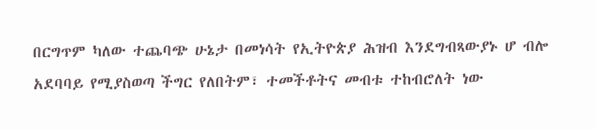በርግጥም ካለው ተጨባጭ ሁኔታ በመነሳት የኢትዮጵያ ሕዝብ እንደግብጻውያኑ ሆ ብሎ አደባባይ የሚያስወጣ ችግር የለበትም፣ ተመችቶትና መብቱ ተከብሮለት ነው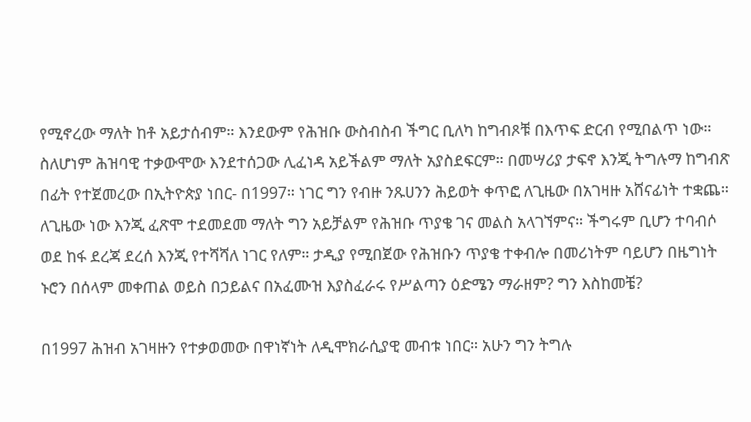የሚኖረው ማለት ከቶ አይታሰብም። እንደውም የሕዝቡ ውስብስብ ችግር ቢለካ ከግብጾቹ በእጥፍ ድርብ የሚበልጥ ነው።  ስለሆነም ሕዝባዊ ተቃውሞው እንደተሰጋው ሊፈነዳ አይችልም ማለት አያስደፍርም። በመሣሪያ ታፍኖ እንጂ ትግሉማ ከግብጽ በፊት የተጀመረው በኢትዮጵያ ነበር- በ1997። ነገር ግን የብዙ ንጹሀንን ሕይወት ቀጥፎ ለጊዜው በአገዛዙ አሸናፊነት ተቋጨ። ለጊዜው ነው እንጂ ፈጽሞ ተደመደመ ማለት ግን አይቻልም የሕዝቡ ጥያቄ ገና መልስ አላገኘምና። ችግሩም ቢሆን ተባብሶ ወደ ከፋ ደረጃ ደረሰ እንጂ የተሻሻለ ነገር የለም። ታዲያ የሚበጀው የሕዝቡን ጥያቄ ተቀብሎ በመሪነትም ባይሆን በዜግነት ኑሮን በሰላም መቀጠል ወይስ በኃይልና በአፈሙዝ እያስፈራሩ የሥልጣን ዕድሜን ማራዘም? ግን እስከመቼ?

በ1997 ሕዝብ አገዛዙን የተቃወመው በዋነኛነት ለዲሞክራሲያዊ መብቱ ነበር። አሁን ግን ትግሉ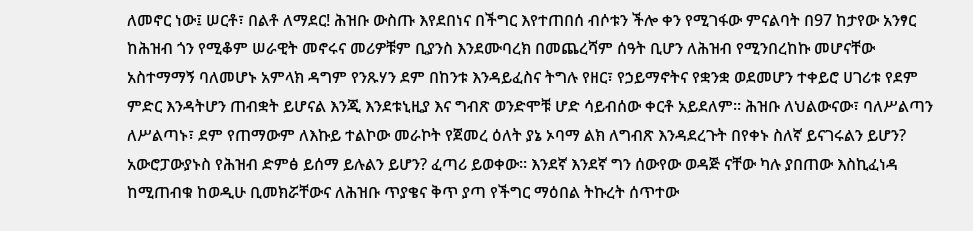ለመኖር ነው፤ ሠርቶ፣ በልቶ ለማደር! ሕዝቡ ውስጡ እየደበነና በችግር እየተጠበሰ ብሶቱን ችሎ ቀን የሚገፋው ምናልባት በ97 ከታየው አንፃር ከሕዝብ ጎን የሚቆም ሠራዊት መኖሩና መሪዎቹም ቢያንስ እንደሙባረክ በመጨረሻም ሰዓት ቢሆን ለሕዝብ የሚንበረከኩ መሆናቸው አስተማማኝ ባለመሆኑ አምላክ ዳግም የንጹሃን ደም በከንቱ እንዳይፈስና ትግሉ የዘር፣ የኃይማኖትና የቋንቋ ወደመሆን ተቀይሮ ሀገሪቱ የደም ምድር እንዳትሆን ጠብቋት ይሆናል እንጂ እንደቱኒዚያ እና ግብጽ ወንድሞቹ ሆድ ሳይብሰው ቀርቶ አይደለም። ሕዝቡ ለህልውናው፣ ባለሥልጣን ለሥልጣኑ፣ ደም የጠማውም ለእኩይ ተልኮው መራኮት የጀመረ ዕለት ያኔ ኦባማ ልክ ለግብጽ እንዳደረጉት በየቀኑ ስለኛ ይናገሩልን ይሆን? አውሮፓውያኑስ የሕዝብ ድምፅ ይሰማ ይሉልን ይሆን? ፈጣሪ ይወቀው። እንደኛ እንደኛ ግን ሰውየው ወዳጅ ናቸው ካሉ ያበጠው እስኪፈነዳ ከሚጠብቁ ከወዲሁ ቢመክሯቸውና ለሕዝቡ ጥያቄና ቅጥ ያጣ የችግር ማዕበል ትኩረት ሰጥተው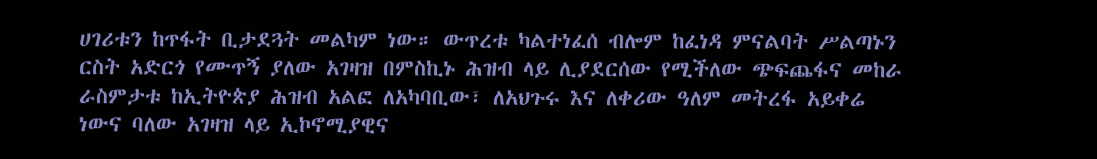ሀገሪቱን ከጥፋት ቢታደጓት መልካም ነው። ውጥረቱ ካልተነፈሰ ብሎም ከፈነዳ ምናልባት ሥልጣኑን ርስት አድርጎ የሙጥኝ ያለው አገዛዝ በምስኪኑ ሕዝብ ላይ ሊያደርሰው የሚችለው ጭፍጨፋና መከራ ራስምታቱ ከኢትዮጵያ ሕዝብ አልፎ ለአካባቢው፣ ለአህጉሩ እና ለቀሪው ዓለም መትረፋ አይቀሬ ነውና ባለው አገዛዝ ላይ ኢኮኖሚያዊና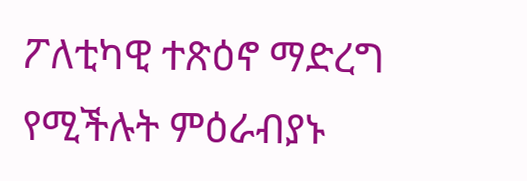ፖለቲካዊ ተጽዕኖ ማድረግ የሚችሉት ምዕራብያኑ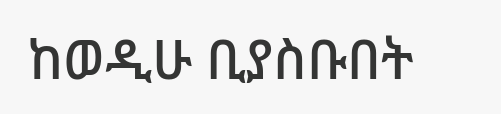ከወዲሁ ቢያስቡበት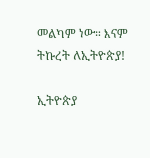መልካም ነው። እናም ትኩረት ለኢትዮጵያ!

ኢትዮጵያ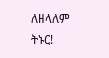ለዘላለም ትኑር!